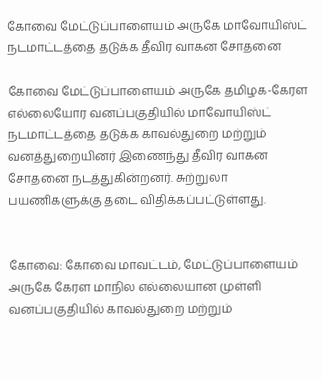கோவை மேட்டுப்பாளையம் அருகே மாவோயிஸ்ட் நடமாட்டத்தை தடுக்க தீவிர வாகன சோதனை

கோவை மேட்டுப்பாளையம் அருகே தமிழக-கேரள எல்லையோர வனப்பகுதியில் மாவோயிஸ்ட் நடமாட்டத்தை தடுக்க காவல்துறை மற்றும் வனத்துறையினர் இணைந்து தீவிர வாகன சோதனை நடத்துகின்றனர். சுற்றுலா பயணிகளுக்கு தடை விதிக்கப்பட்டுள்ளது.


கோவை: கோவை மாவட்டம், மேட்டுப்பாளையம் அருகே கேரள மாநில எல்லையான முள்ளி வனப்பகுதியில் காவல்துறை மற்றும்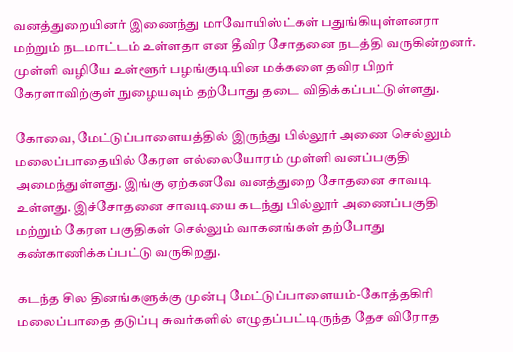வனத்துறையினர் இணைந்து மாவோயிஸ்ட்கள் பதுங்கியுள்ளனரா மற்றும் நடமாட்டம் உள்ளதா என தீவிர சோதனை நடத்தி வருகின்றனர். முள்ளி வழியே உள்ளூர் பழங்குடியின மக்களை தவிர பிறர் கேரளாவிற்குள் நுழையவும் தற்போது தடை விதிக்கப்பட்டுள்ளது.

கோவை, மேட்டுப்பாளையத்தில் இருந்து பில்லூர் அணை செல்லும் மலைப்பாதையில் கேரள எல்லையோரம் முள்ளி வனப்பகுதி அமைந்துள்ளது. இங்கு ஏற்கனவே வனத்துறை சோதனை சாவடி உள்ளது. இச்சோதனை சாவடியை கடந்து பில்லூர் அணைப்பகுதி மற்றும் கேரள பகுதிகள் செல்லும் வாகனங்கள் தற்போது கண்காணிக்கப்பட்டு வருகிறது.

கடந்த சில தினங்களுக்கு முன்பு மேட்டுப்பாளையம்-கோத்தகிரி மலைப்பாதை தடுப்பு சுவர்களில் எழுதப்பட்டிருந்த தேச விரோத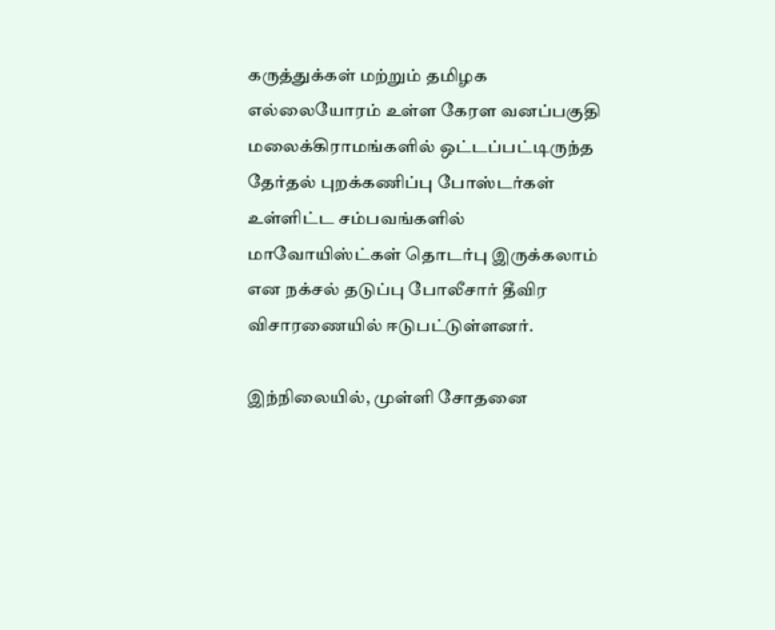கருத்துக்கள் மற்றும் தமிழக எல்லையோரம் உள்ள கேரள வனப்பகுதி மலைக்கிராமங்களில் ஒட்டப்பட்டிருந்த தேர்தல் புறக்கணிப்பு போஸ்டர்கள் உள்ளிட்ட சம்பவங்களில் மாவோயிஸ்ட்கள் தொடர்பு இருக்கலாம் என நக்சல் தடுப்பு போலீசார் தீவிர விசாரணையில் ஈடுபட்டுள்ளனர்.

இந்நிலையில், முள்ளி சோதனை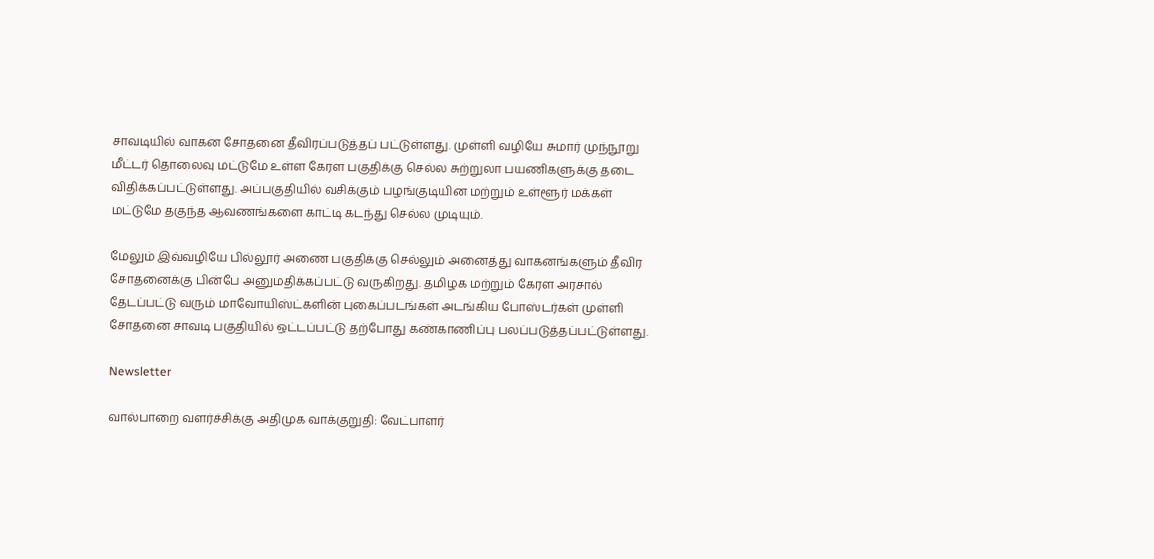சாவடியில் வாகன சோதனை தீவிரப்படுத்தப் பட்டுள்ளது. முள்ளி வழியே சுமார் முந்நூறு மீட்டர் தொலைவு மட்டுமே உள்ள கேரள பகுதிக்கு செல்ல சுற்றுலா பயணிகளுக்கு தடை விதிக்கப்பட்டுள்ளது. அப்பகுதியில் வசிக்கும் பழங்குடியின மற்றும் உள்ளூர் மக்கள் மட்டுமே தகுந்த ஆவணங்களை காட்டி கடந்து செல்ல முடியும்.

மேலும் இவ்வழியே பில்லூர் அணை பகுதிக்கு செல்லும் அனைத்து வாகனங்களும் தீவிர சோதனைக்கு பின்பே அனுமதிக்கப்பட்டு வருகிறது. தமிழக மற்றும் கேரள அரசால் தேடப்பட்டு வரும் மாவோயிஸ்ட்களின் புகைப்படங்கள் அடங்கிய போஸ்டர்கள் முள்ளி சோதனை சாவடி பகுதியில் ஒட்டப்பட்டு தற்போது கண்காணிப்பு பலப்படுத்தப்பட்டுள்ளது.

Newsletter

வால்பாறை வளர்ச்சிக்கு அதிமுக வாக்குறுதி: வேட்பாளர்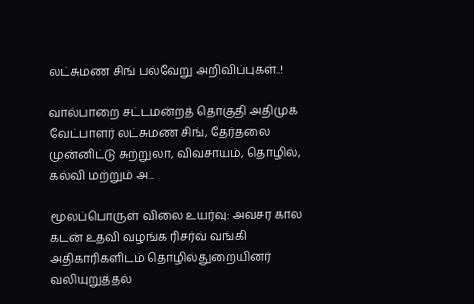லட்சுமண சிங் பல்வேறு அறிவிப்புகள்..!

வால்பாறை சட்டமன்றத் தொகுதி அதிமுக வேட்பாளர் லட்சுமண சிங், தேர்தலை முன்னிட்டு சுற்றுலா, விவசாயம், தொழில், கல்வி மற்றும் அ...

மூலப்பொருள் விலை உயர்வு: அவசர கால கடன் உதவி வழங்க ரிசர்வ் வங்கி அதிகாரிகளிடம் தொழில்துறையினர் வலியுறுத்தல்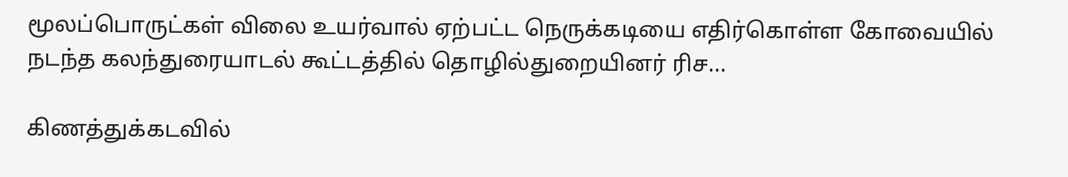மூலப்பொருட்கள் விலை உயர்வால் ஏற்பட்ட நெருக்கடியை எதிர்கொள்ள கோவையில் நடந்த கலந்துரையாடல் கூட்டத்தில் தொழில்துறையினர் ரிச...

கிணத்துக்கடவில்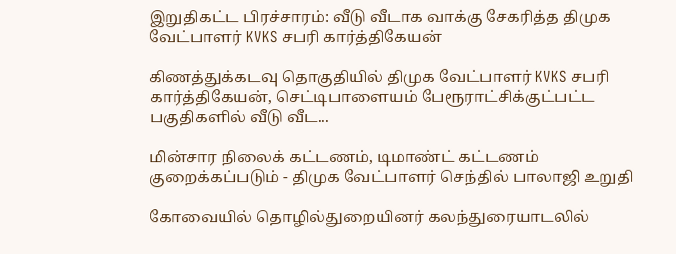இறுதிகட்ட பிரச்சாரம்: வீடு வீடாக வாக்கு சேகரித்த திமுக வேட்பாளர் KVKS சபரி கார்த்திகேயன்

கிணத்துக்கடவு தொகுதியில் திமுக வேட்பாளர் KVKS சபரி கார்த்திகேயன், செட்டிபாளையம் பேரூராட்சிக்குட்பட்ட பகுதிகளில் வீடு வீட...

மின்சார நிலைக் கட்டணம், டிமாண்ட் கட்டணம் குறைக்கப்படும் - திமுக வேட்பாளர் செந்தில் பாலாஜி உறுதி

கோவையில் தொழில்துறையினர் கலந்துரையாடலில்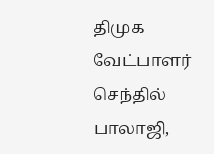திமுக வேட்பாளர் செந்தில் பாலாஜி,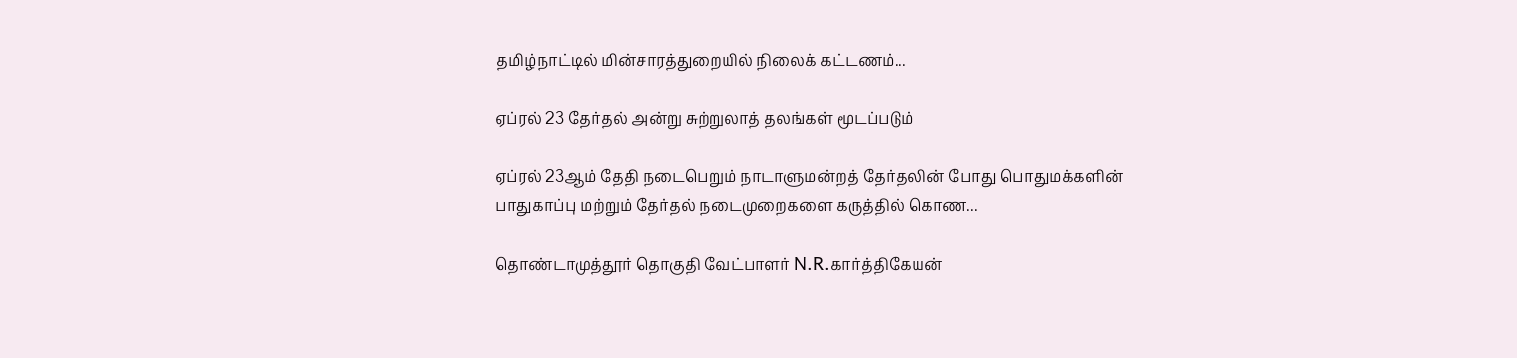தமிழ்நாட்டில் மின்சாரத்துறையில் நிலைக் கட்டணம்...

ஏப்ரல் 23 தேர்தல் அன்று சுற்றுலாத் தலங்கள் மூடப்படும்

ஏப்ரல் 23ஆம் தேதி நடைபெறும் நாடாளுமன்றத் தேர்தலின் போது பொதுமக்களின் பாதுகாப்பு மற்றும் தேர்தல் நடைமுறைகளை கருத்தில் கொண...

தொண்டாமுத்தூர் தொகுதி வேட்பாளர் N.R.கார்த்திகேயன்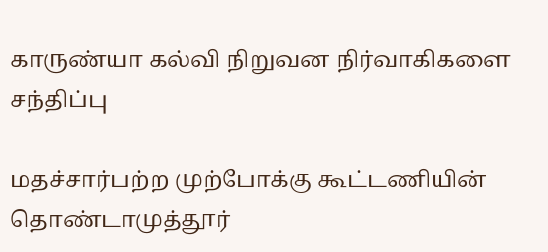காருண்யா கல்வி நிறுவன நிர்வாகிகளை சந்திப்பு

மதச்சார்பற்ற முற்போக்கு கூட்டணியின் தொண்டாமுத்தூர்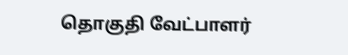தொகுதி வேட்பாளர்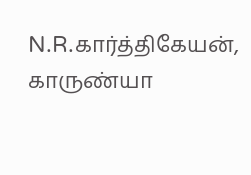N.R.கார்த்திகேயன், காருண்யா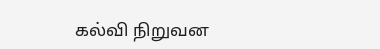கல்வி நிறுவன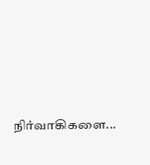நிர்வாகிகளை...